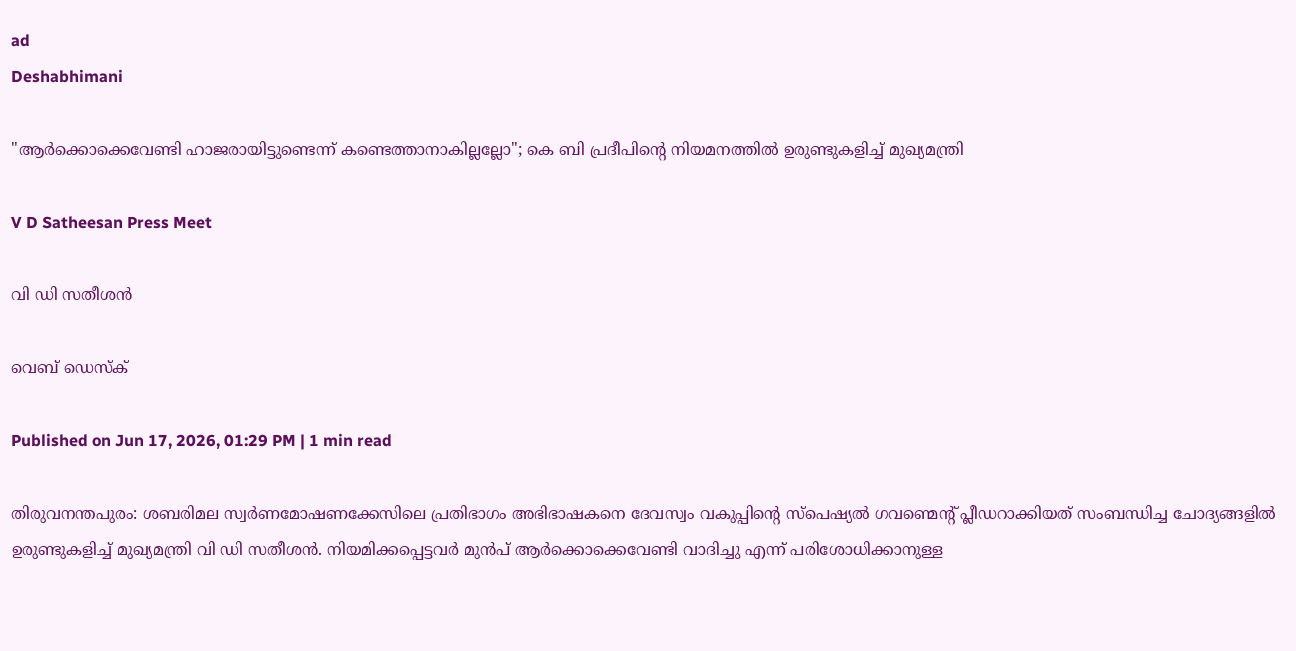ad
Deshabhimani

"ആർക്കൊക്കെവേണ്ടി ഹാജരായിട്ടുണ്ടെന്ന് കണ്ടെത്താനാകില്ലല്ലോ"; കെ ബി പ്രദീപിന്റെ നിയമനത്തിൽ ഉരുണ്ടുകളിച്ച് മുഖ്യമന്ത്രി

V D Satheesan Press Meet

വി ഡി സതീശൻ

വെബ് ഡെസ്ക്

Published on Jun 17, 2026, 01:29 PM | 1 min read

തിരുവനന്തപുരം: ശബരിമല സ്വർണമോഷണക്കേസിലെ പ്രതിഭാഗം അഭിഭാഷകനെ ദേവസ്വം വകുപ്പിന്റെ സ്പെഷ്യൽ ഗവണ്മെന്റ് പ്ലീഡറാക്കിയത് സംബന്ധിച്ച ചോദ്യങ്ങളിൽ ഉരുണ്ടുകളിച്ച് മുഖ്യമന്ത്രി വി ഡി സതീശൻ. നിയമിക്കപ്പെട്ടവർ മുൻപ് ആർക്കൊക്കെവേണ്ടി വാദിച്ചു എന്ന് പരിശോധിക്കാനുള്ള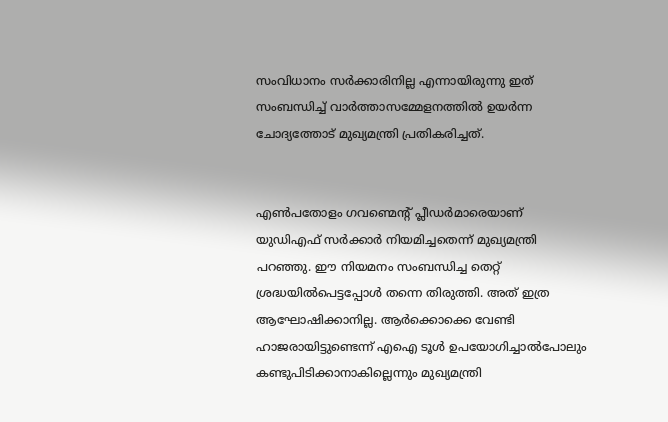സംവിധാനം സർക്കാരിനില്ല എന്നായിരുന്നു ഇത് സംബന്ധിച്ച് വാർത്താസമ്മേളനത്തിൽ ഉയർന്ന ചോദ്യത്തോട് മുഖ്യമന്ത്രി പ്രതികരിച്ചത്.


എൺപതോളം ഗവണ്മെന്റ് പ്ലീഡർമാരെയാണ് യുഡിഎഫ് സർക്കാർ നിയമിച്ചതെന്ന് മുഖ്യമന്ത്രി പറഞ്ഞു. ഈ നിയമനം സംബന്ധിച്ച തെറ്റ് ശ്രദ്ധയിൽപെട്ടപ്പോൾ തന്നെ തിരുത്തി. അത് ഇത്ര ആഘോഷിക്കാനില്ല. ആർക്കൊക്കെ വേണ്ടി ഹാജരായിട്ടുണ്ടെന്ന് എഐ ടൂൾ ഉപയോഗിച്ചാൽപോലും കണ്ടുപിടിക്കാനാകില്ലെന്നും മുഖ്യമന്ത്രി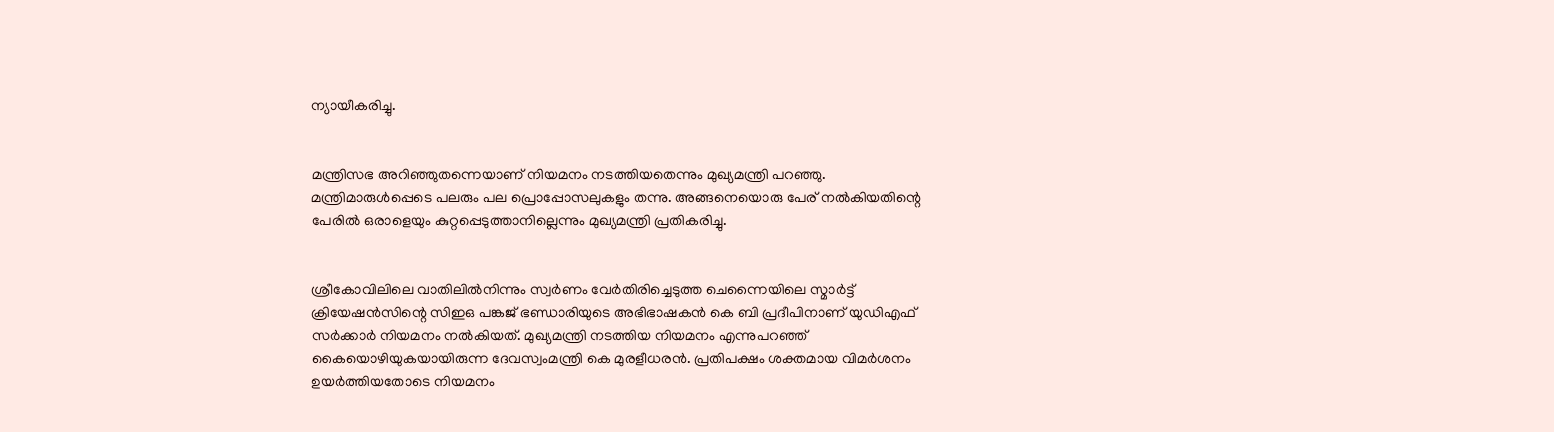ന്യായീകരിച്ചു.


മന്ത്രിസഭ അറിഞ്ഞുതന്നെയാണ് നിയമനം നടത്തിയതെന്നും മുഖ്യമന്ത്രി പറഞ്ഞു. മന്ത്രിമാരുൾപ്പെടെ പലരും പല പ്രൊപ്പോസലുകളും തന്നു. അങ്ങനെയൊരു പേര് നൽകിയതിന്റെ പേരിൽ ഒരാളെയും കുറ്റപ്പെടുത്താനില്ലെന്നും മുഖ്യമന്ത്രി പ്രതികരിച്ചു.


ശ്രീകോവിലിലെ വാതിലിൽനിന്നും സ്വർണം വേർതിരിച്ചെടുത്ത ചെന്നൈയിലെ സ്മാർട്ട് ക്രിയേഷൻസിന്റെ സിഇഒ പങ്കജ് ഭണ്ഡാരിയുടെ അഭിഭാഷകൻ കെ ബി പ്രദീപിനാണ് യുഡിഎഫ് സർക്കാർ നിയമനം നൽകിയത്. മുഖ്യമന്ത്രി നടത്തിയ നിയമനം എന്നുപറഞ്ഞ് കൈയൊഴിയുകയായിരുന്ന ദേവസ്വംമന്ത്രി കെ മുരളീധരൻ. പ്രതിപക്ഷം ശക്തമായ വിമർശനം ഉയർത്തിയതോടെ നിയമനം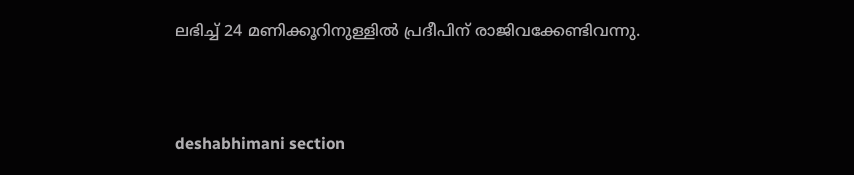ലഭിച്ച് 24 മണിക്കൂറിനുള്ളിൽ പ്രദീപിന് രാജിവക്കേണ്ടിവന്നു.



deshabhimani section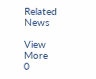Related News

View More
0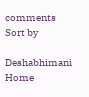comments
Sort by

Deshabhimani
Home